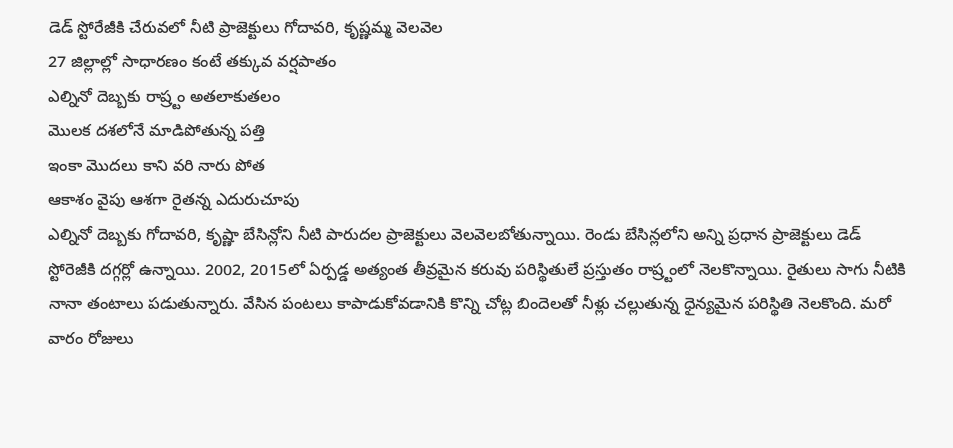డెడ్ స్టోరేజీకి చేరువలో నీటి ప్రాజెక్టులు గోదావరి, కృష్ణమ్మ వెలవెల
27 జిల్లాల్లో సాధారణం కంటే తక్కువ వర్షపాతం
ఎల్నినో దెబ్బకు రాష్ర్టం అతలాకుతలం
మొలక దశలోనే మాడిపోతున్న పత్తి
ఇంకా మొదలు కాని వరి నారు పోత
ఆకాశం వైపు ఆశగా రైతన్న ఎదురుచూపు
ఎల్నినో దెబ్బకు గోదావరి, కృష్ణా బేసిన్లోని నీటి పారుదల ప్రాజెక్టులు వెలవెలబోతున్నాయి. రెండు బేసిన్లలోని అన్ని ప్రధాన ప్రాజెక్టులు డెడ్ స్టోరెజీకి దగ్గర్లో ఉన్నాయి. 2002, 2015లో ఏర్పడ్డ అత్యంత తీవ్రమైన కరువు పరిస్థితులే ప్రస్తుతం రాష్ర్టంలో నెలకొన్నాయి. రైతులు సాగు నీటికి నానా తంటాలు పడుతున్నారు. వేసిన పంటలు కాపాడుకోవడానికి కొన్ని చోట్ల బిందెలతో నీళ్లు చల్లుతున్న ధైన్యమైన పరిస్థితి నెలకొంది. మరో వారం రోజులు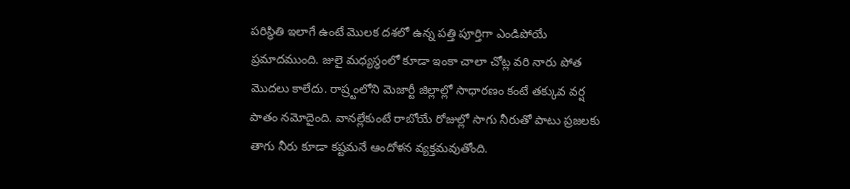పరిస్థితి ఇలాగే ఉంటే మొలక దశలో ఉన్న పత్తి పూర్తిగా ఎండిపోయే ప్రమాదముంది. జులై మధ్యస్థంలో కూడా ఇంకా చాలా చోట్ల వరి నారు పోత మొదలు కాలేదు. రాష్ర్టంలోని మెజార్టీ జిల్లాల్లో సాధారణం కంటే తక్కువ వర్ష పాతం నమోదైంది. వానల్లేకుంటే రాబోయే రోజుల్లో సాగు నీరుతో పాటు ప్రజలకు తాగు నీరు కూడా కష్టమనే ఆందోళన వ్యక్తమవుతోంది.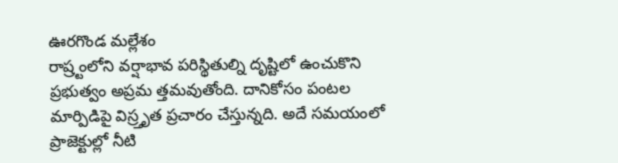ఊరగొండ మల్లేశం
రాష్ర్టంలోని వర్షాభావ పరిస్థితుల్ని దృష్టిలో ఉంచుకొని ప్రభుత్వం అప్రమ త్తమవుతోంది. దానికోసం పంటల మార్పిడిపై విస్ర్తృత ప్రచారం చేస్తున్నది. అదే సమయంలో ప్రాజెక్టుల్లో నీటి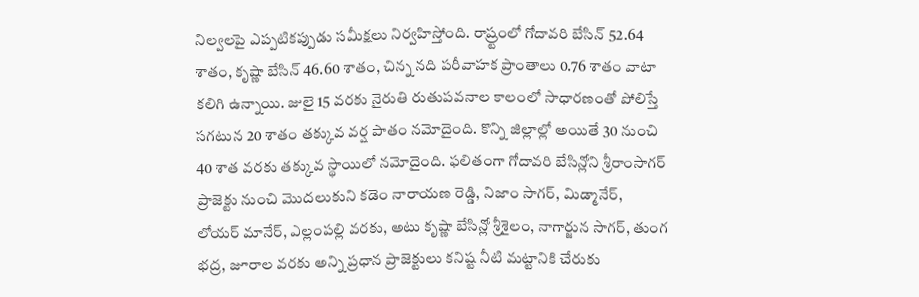నిల్వలపై ఎప్పటికప్పుడు సమీక్షలు నిర్వహిస్తోంది. రాష్ర్టంలో గోదావరి బేసిన్ 52.64 శాతం, కృష్ణా బేసిన్ 46.60 శాతం, చిన్న నది పరీవాహక ప్రాంతాలు 0.76 శాతం వాటా కలిగి ఉన్నాయి. జులై 15 వరకు నైరుతి రుతుపవనాల కాలంలో సాధారణంతో పోలిస్తే సగటున 20 శాతం తక్కువ వర్ష పాతం నమోదైంది. కొన్ని జిల్లాల్లో అయితే 30 నుంచి 40 శాత వరకు తక్కువ స్థాయిలో నమోదైంది. ఫలితంగా గోదావరి బేసిన్లోని శ్రీరాంసాగర్ ప్రాజెక్టు నుంచి మొదలుకుని కడెం నారాయణ రెడ్డి, నిజాం సాగర్, మిడ్మానేర్, లోయర్ మానేర్, ఎల్లంపల్లి వరకు, అటు కృష్ణా బేసిన్లో శ్రీశైలం, నాగార్జున సాగర్, తుంగ భద్ర, జూరాల వరకు అన్ని ప్రధాన ప్రాజెక్టులు కనిష్ట నీటి మట్టానికి చేరుకు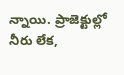న్నాయి. ప్రాజెక్టుల్లో నీరు లేక,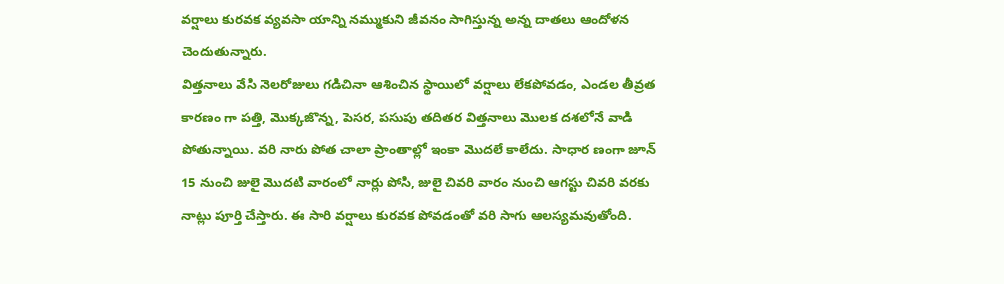వర్షాలు కురవక వ్యవసా యాన్ని నమ్ముకుని జీవనం సాగిస్తున్న అన్న దాతలు ఆందోళన చెందుతున్నారు.
విత్తనాలు వేసి నెలరోజులు గడిచినా ఆశించిన స్థాయిలో వర్షాలు లేకపోవడం, ఎండల తీవ్రత కారణం గా పత్తి, మొక్కజొన్న, పెసర, పసుపు తదితర విత్తనాలు మొలక దశలోనే వాడి పోతున్నాయి. వరి నారు పోత చాలా ప్రాంతాల్లో ఇంకా మొదలే కాలేదు. సాధార ణంగా జూన్ 15 నుంచి జులై మొదటి వారంలో నార్లు పోసి, జులై చివరి వారం నుంచి ఆగస్టు చివరి వరకు నాట్లు పూర్తి చేస్తారు. ఈ సారి వర్షాలు కురవక పోవడంతో వరి సాగు ఆలస్యమవుతోంది.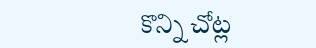కొన్ని చోట్ల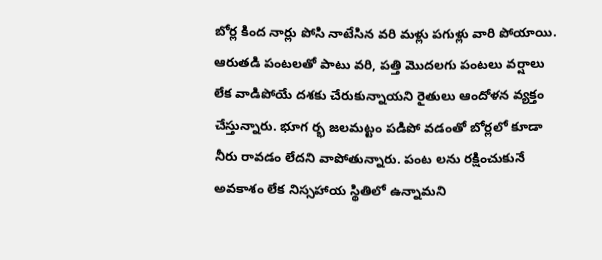బోర్ల కింద నార్లు పోసి నాటేసిన వరి మళ్లు పగుళ్లు వారి పోయాయి. ఆరుతడి పంటలతో పాటు వరి, పత్తి మొదలగు పంటలు వర్షాలు లేక వాడిపోయే దశకు చేరుకున్నాయని రైతులు ఆందోళన వ్యక్తం చేస్తున్నారు. భూగ ర్భ జలమట్టం పడిపో వడంతో బోర్లలో కూడా నీరు రావడం లేదని వాపోతున్నారు. పంట లను రక్షించుకునే అవకాశం లేక నిస్సహాయ స్థితిలో ఉన్నామని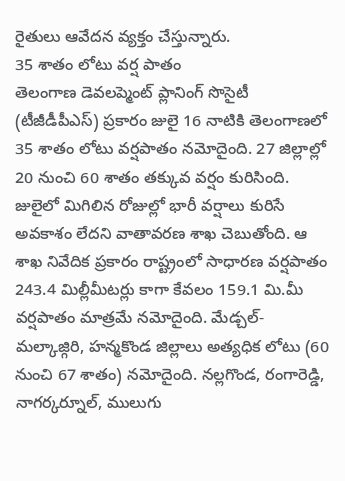రైతులు ఆవేదన వ్యక్తం చేస్తున్నారు.
35 శాతం లోటు వర్ష పాతం
తెలంగాణ డెవలప్మెంట్ ప్లానింగ్ సొసైటీ (టీజీడీపీఎస్) ప్రకారం జులై 16 నాటికి తెలంగాణలో 35 శాతం లోటు వర్షపాతం నమోదైంది. 27 జిల్లాల్లో 20 నుంచి 60 శాతం తక్కువ వర్షం కురిసింది. జులైలో మిగిలిన రోజుల్లో భారీ వర్షాలు కురిసే అవకాశం లేదని వాతావరణ శాఖ చెబుతోంది. ఆ శాఖ నివేదిక ప్రకారం రాష్ట్రంలో సాధారణ వర్షపాతం 243.4 మిల్లీమీటర్లు కాగా కేవలం 159.1 మి.మీ వర్షపాతం మాత్రమే నమోదైంది. మేడ్చల్-మల్కాజ్గిరి, హన్మకొండ జిల్లాలు అత్యధిక లోటు (60 నుంచి 67 శాతం) నమోదైంది. నల్లగొండ, రంగారెడ్డి, నాగర్కర్నూల్, ములుగు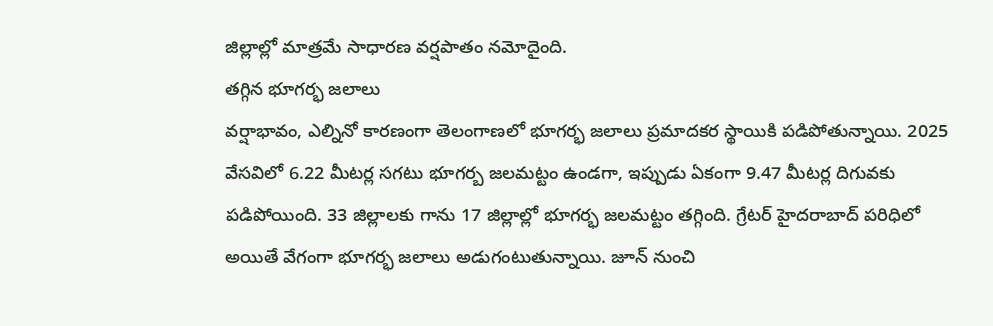జిల్లాల్లో మాత్రమే సాధారణ వర్షపాతం నమోదైంది.
తగ్గిన భూగర్భ జలాలు
వర్షాభావం, ఎల్నినో కారణంగా తెలంగాణలో భూగర్భ జలాలు ప్రమాదకర స్థాయికి పడిపోతున్నాయి. 2025 వేసవిలో 6.22 మీటర్ల సగటు భూగర్బ జలమట్టం ఉండగా, ఇప్పుడు ఏకంగా 9.47 మీటర్ల దిగువకు పడిపోయింది. 33 జిల్లాలకు గాను 17 జిల్లాల్లో భూగర్భ జలమట్టం తగ్గింది. గ్రేటర్ హైదరాబాద్ పరిధిలో అయితే వేగంగా భూగర్భ జలాలు అడుగంటుతున్నాయి. జూన్ నుంచి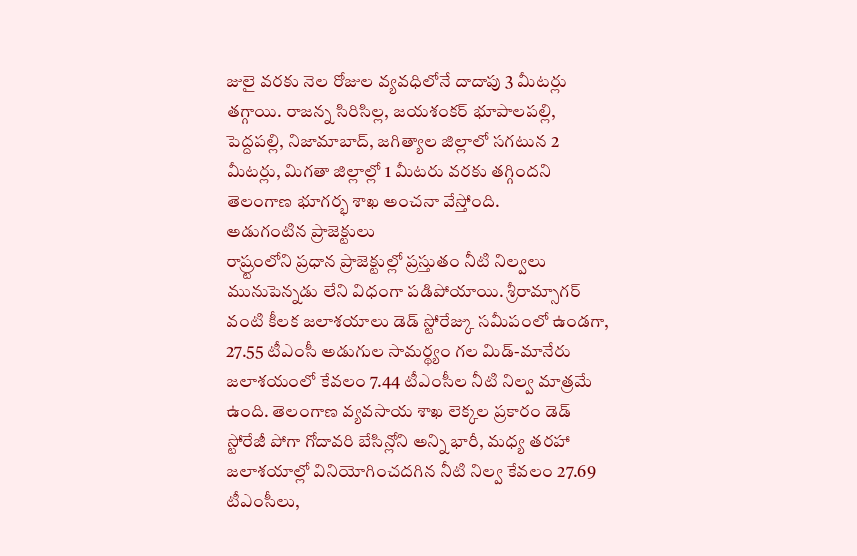జులై వరకు నెల రోజుల వ్యవధిలోనే దాదాపు 3 మీటర్లు తగ్గాయి. రాజన్న సిరిసిల్ల, జయశంకర్ భూపాలపల్లి, పెద్దపల్లి, నిజామాబాద్, జగిత్యాల జిల్లాలో సగటున 2 మీటర్లు, మిగతా జిల్లాల్లో 1 మీటరు వరకు తగ్గిందని తెలంగాణ భూగర్భ శాఖ అంచనా వేస్తోంది.
అడుగంటిన ప్రాజెక్టులు
రాష్ర్టంలోని ప్రధాన ప్రాజెక్టుల్లో ప్రస్తుతం నీటి నిల్వలు మునుపెన్నడు లేని విధంగా పడిపోయాయి. శ్రీరామ్సాగర్ వంటి కీలక జలాశయాలు డెడ్ స్టోరేజ్కు సమీపంలో ఉండగా, 27.55 టీఎంసీ అడుగుల సామర్థ్యం గల మిడ్-మానేరు జలాశయంలో కేవలం 7.44 టీఎంసీల నీటి నిల్వ మాత్రమే ఉంది. తెలంగాణ వ్యవసాయ శాఖ లెక్కల ప్రకారం డెడ్ స్టోరేజీ పోగా గోదావరి బేసిన్లోని అన్ని భారీ, మధ్య తరహా జలాశయాల్లో వినియోగించదగిన నీటి నిల్వ కేవలం 27.69 టీఎంసీలు,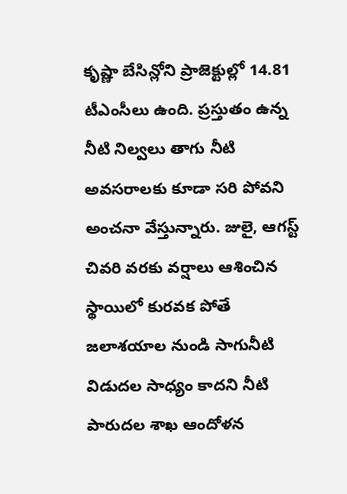కృష్ణా బేసిన్లోని ప్రాజెక్టుల్లో 14.81 టీఎంసీలు ఉంది. ప్రస్తుతం ఉన్న నీటి నిల్వలు తాగు నీటి అవసరాలకు కూడా సరి పోవని అంచనా వేస్తున్నారు. జులై, ఆగస్ట్ చివరి వరకు వర్షాలు ఆశించిన స్థాయిలో కురవక పోతే జలాశయాల నుండి సాగునీటి విడుదల సాధ్యం కాదని నీటి పారుదల శాఖ ఆందోళన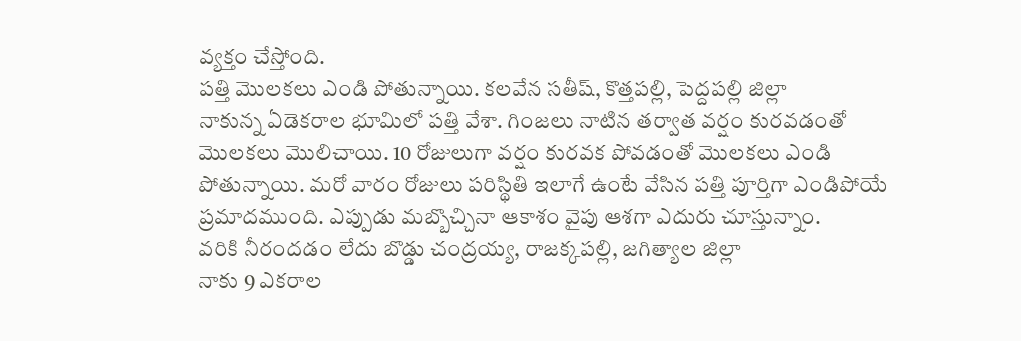వ్యక్తం చేస్తోంది.
పత్తి మొలకలు ఎండి పోతున్నాయి. కలవేన సతీష్, కొత్తపల్లి, పెద్దపల్లి జిల్లా
నాకున్న ఏడెకరాల భూమిలో పత్తి వేశా. గింజలు నాటిన తర్వాత వర్షం కురవడంతో మొలకలు మొలిచాయి. 10 రోజులుగా వర్షం కురవక పోవడంతో మొలకలు ఎండి పోతున్నాయి. మరో వారం రోజులు పరిస్థితి ఇలాగే ఉంటే వేసిన పత్తి పూర్తిగా ఎండిపోయే ప్రమాదముంది. ఎప్పుడు మబ్బొచ్చినా ఆకాశం వైపు ఆశగా ఎదురు చూస్తున్నాం.
వరికి నీరందడం లేదు బొడ్డు చంద్రయ్య, రాజక్కపల్లి, జగిత్యాల జిల్లా
నాకు 9 ఎకరాల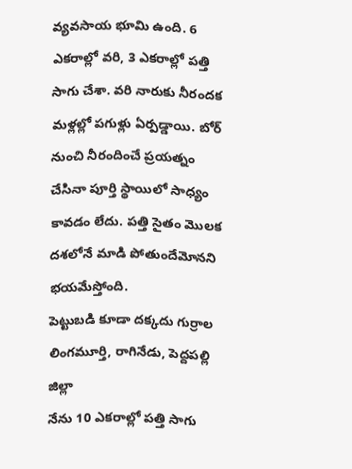వ్యవసాయ భూమి ఉంది. 6 ఎకరాల్లో వరి, 3 ఎకరాల్లో పత్తి సాగు చేశా. వరి నారుకు నీరందక మళ్లల్లో పగుళ్లు ఏర్పడ్డాయి. బోర్ నుంచి నీరందించే ప్రయత్నం చేసినా పూర్తి స్థాయిలో సాధ్యం కావడం లేదు. పత్తి సైతం మొలక దశలోనే మాడి పోతుందేమోనని భయమేస్తోంది.
పెట్టుబడి కూడా దక్కదు గుర్రాల లింగమూర్తి, రాగినేడు, పెద్దపల్లి జిల్లా
నేను 10 ఎకరాల్లో పత్తి సాగు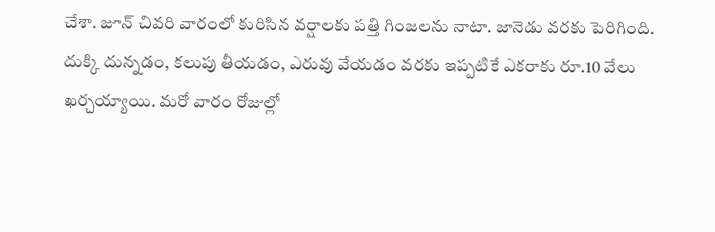చేశా. జూన్ చివరి వారంలో కురిసిన వర్షాలకు పత్తి గింజలను నాటా. జానెడు వరకు పెరిగింది. దుక్కి దున్నడం, కలుపు తీయడం, ఎరువు వేయడం వరకు ఇప్పటికే ఎకరాకు రూ.10 వేలు ఖర్చయ్యాయి. మరో వారం రోజుల్లో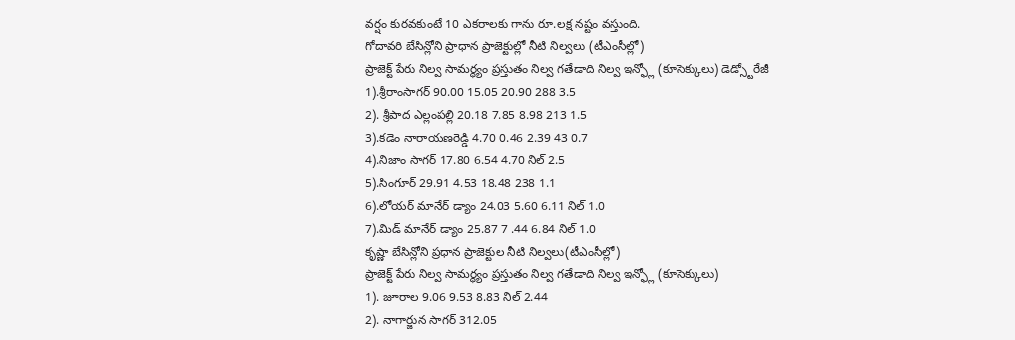వర్షం కురవకుంటే 10 ఎకరాలకు గాను రూ.లక్ష నష్టం వస్తుంది.
గోదావరి బేసిన్లోని ప్రాధాన ప్రాజెక్టుల్లో నీటి నిల్వలు (టీఎంసీల్లో)
ప్రాజెక్ట్ పేరు నిల్వ సామర్థ్యం ప్రస్తుతం నిల్వ గతేడాది నిల్వ ఇన్ఫ్లో (కూసెక్కులు) డెడ్స్టోరేజీ
1).శ్రీరాంసాగర్ 90.00 15.05 20.90 288 3.5
2). శ్రీపాద ఎల్లంపల్లి 20.18 7.85 8.98 213 1.5
3).కడెం నారాయణరెడ్డి 4.70 0.46 2.39 43 0.7
4).నిజాం సాగర్ 17.80 6.54 4.70 నిల్ 2.5
5).సింగూర్ 29.91 4.53 18.48 238 1.1
6).లోయర్ మానేర్ డ్యాం 24.03 5.60 6.11 నిల్ 1.0
7).మిడ్ మానేర్ డ్యాం 25.87 7 .44 6.84 నిల్ 1.0
కృష్ణా బేసిన్లోని ప్రధాన ప్రాజెక్టుల నీటి నిల్వలు(టీఎంసీల్లో)
ప్రాజెక్ట్ పేరు నిల్వ సామర్థ్యం ప్రస్తుతం నిల్వ గతేడాది నిల్వ ఇన్ఫ్లో (కూసెక్కులు)
1). జూరాల 9.06 9.53 8.83 నిల్ 2.44
2). నాగార్జున సాగర్ 312.05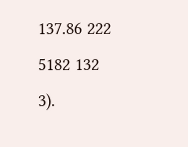137.86 222 5182 132
3).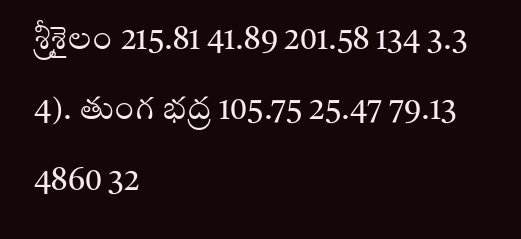శ్రీశైలం 215.81 41.89 201.58 134 3.3
4). తుంగ భద్ర 105.75 25.47 79.13 4860 32